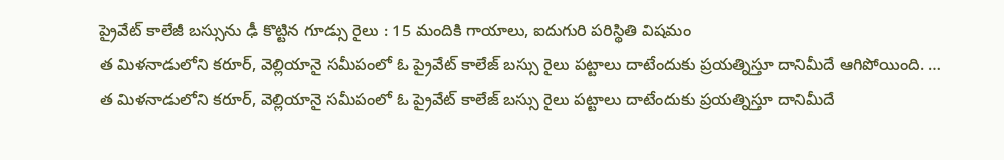ప్రైవేట్ కాలేజీ బస్సును ఢీ కొట్టిన గూడ్సు రైలు : 15 మందికి గాయాలు, ఐదుగురి పరిస్థితి విషమం
త మిళనాడులోని కరూర్, వెల్లియానై సమీపంలో ఓ ప్రైవేట్ కాలేజ్ బస్సు రైలు పట్టాలు దాటేందుకు ప్రయత్నిస్తూ దానిమీదే ఆగిపోయింది. …
త మిళనాడులోని కరూర్, వెల్లియానై సమీపంలో ఓ ప్రైవేట్ కాలేజ్ బస్సు రైలు పట్టాలు దాటేందుకు ప్రయత్నిస్తూ దానిమీదే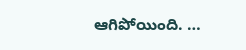ఆగిపోయింది. …